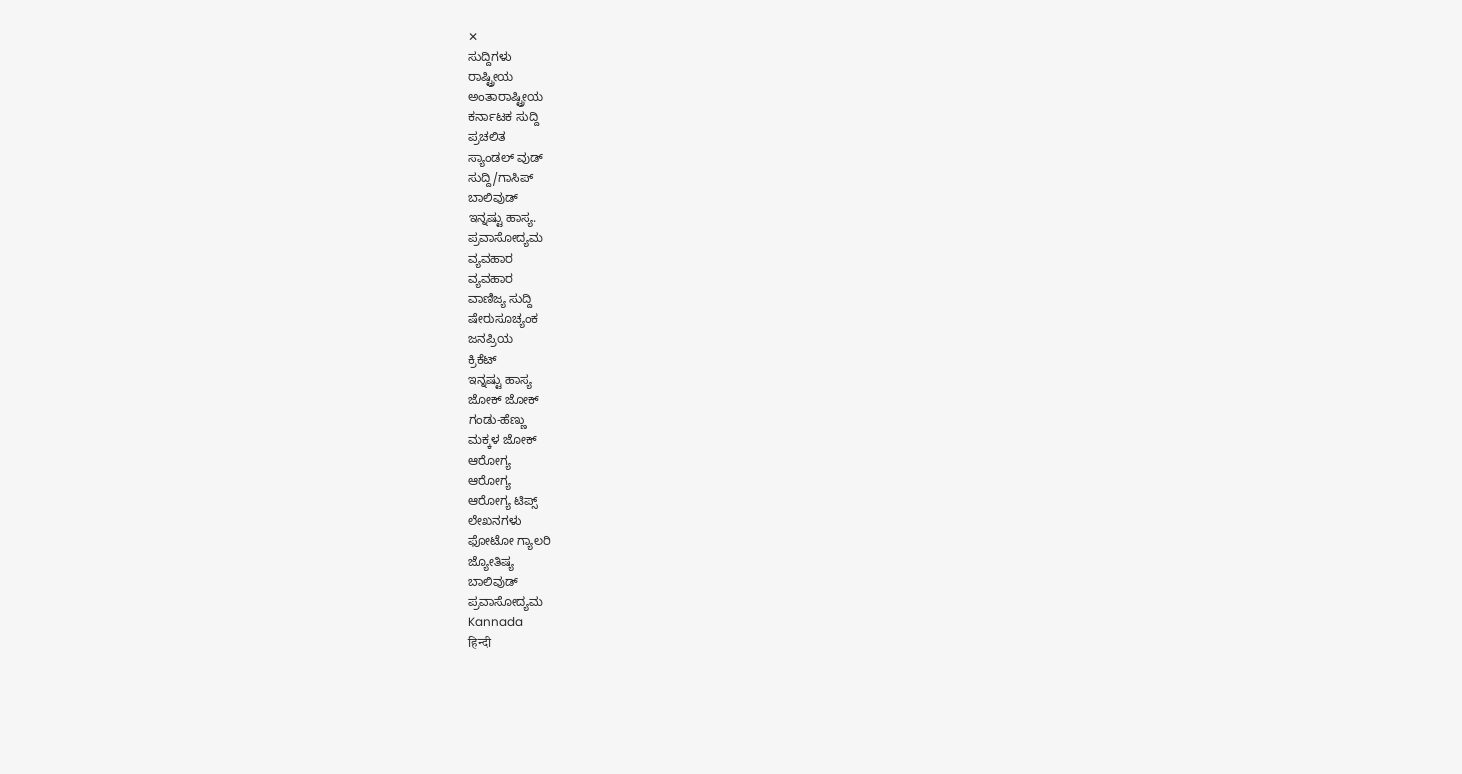✕
ಸುದ್ದಿಗಳು
ರಾಷ್ಟ್ರೀಯ
ಅಂತಾರಾಷ್ಟ್ರೀಯ
ಕರ್ನಾಟಕ ಸುದ್ದಿ
ಪ್ರಚಲಿತ
ಸ್ಯಾಂಡಲ್ ವುಡ್
ಸುದ್ದಿ/ಗಾಸಿಪ್
ಬಾಲಿವುಡ್
ಇನ್ನಷ್ಟು ಹಾಸ್ಯ.
ಪ್ರವಾಸೋದ್ಯಮ
ವ್ಯವಹಾರ
ವ್ಯವಹಾರ
ವಾಣಿಜ್ಯ ಸುದ್ದಿ
ಷೇರುಸೂಚ್ಯಂಕ
ಜನಪ್ರಿಯ
ಕ್ರಿಕೆಟ್
ಇನ್ನಷ್ಟು ಹಾಸ್ಯ
ಜೋಕ್ ಜೋಕ್
ಗಂಡು-ಹೆಣ್ಣು
ಮಕ್ಕಳ ಜೋಕ್
ಆರೋಗ್ಯ
ಆರೋಗ್ಯ
ಆರೋಗ್ಯ ಟಿಪ್ಸ್
ಲೇಖನಗಳು
ಫೋಟೋ ಗ್ಯಾಲರಿ
ಜ್ಯೋತಿಷ್ಯ
ಬಾಲಿವುಡ್
ಪ್ರವಾಸೋದ್ಯಮ
Kannada
हिन्दी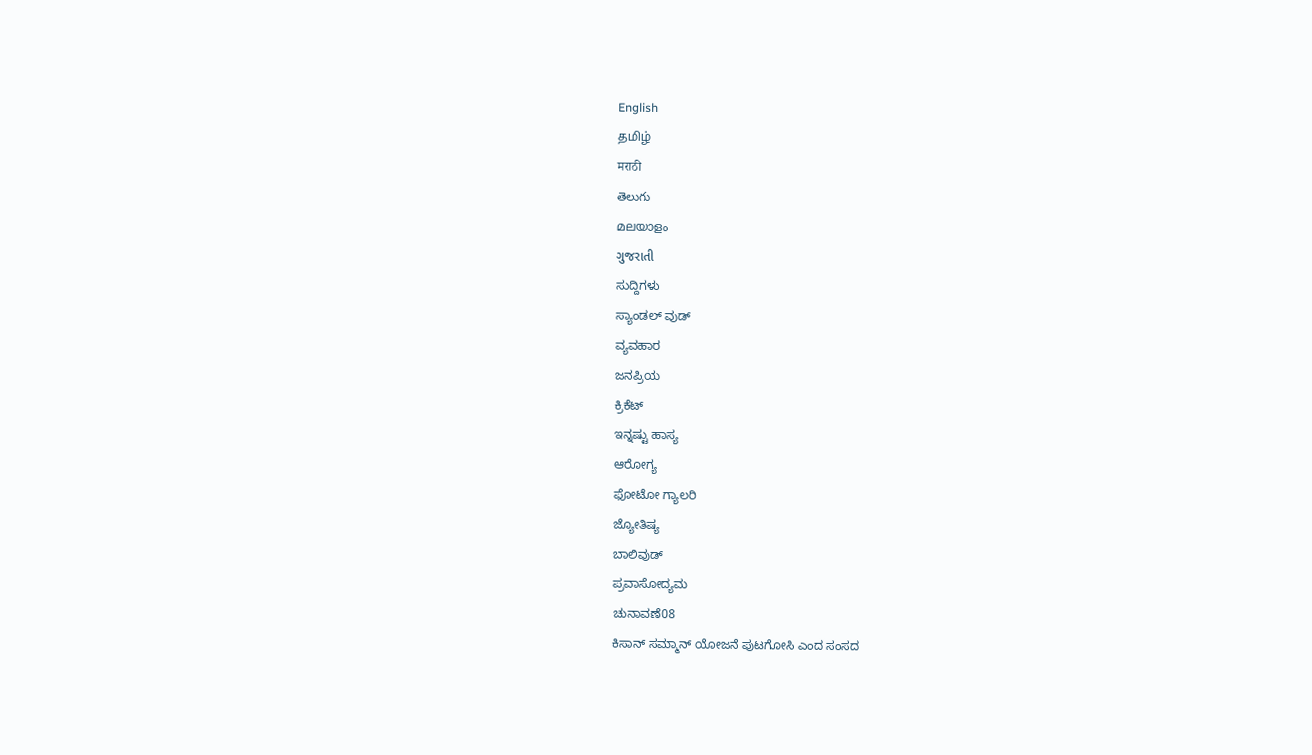English
தமிழ்
मराठी
తెలుగు
മലയാളം
ગુજરાતી
ಸುದ್ದಿಗಳು
ಸ್ಯಾಂಡಲ್ ವುಡ್
ವ್ಯವಹಾರ
ಜನಪ್ರಿಯ
ಕ್ರಿಕೆಟ್
ಇನ್ನಷ್ಟು ಹಾಸ್ಯ
ಆರೋಗ್ಯ
ಫೋಟೋ ಗ್ಯಾಲರಿ
ಜ್ಯೋತಿಷ್ಯ
ಬಾಲಿವುಡ್
ಪ್ರವಾಸೋದ್ಯಮ
ಚುನಾವಣೆ08
ಕಿಸಾನ್ ಸಮ್ಮಾನ್ ಯೋಜನೆ ಪುಟಗೋಸಿ ಎಂದ ಸಂಸದ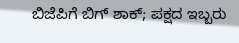ಬಿಜೆಪಿಗೆ ಬಿಗ್ ಶಾಕ್; ಪಕ್ಷದ ಇಬ್ಬರು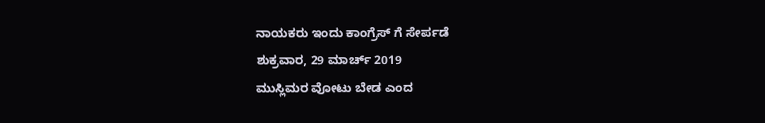ನಾಯಕರು ಇಂದು ಕಾಂಗ್ರೆಸ್ ಗೆ ಸೇರ್ಪಡೆ
ಶುಕ್ರವಾರ, 29 ಮಾರ್ಚ್ 2019
ಮುಸ್ಲಿಮರ ವೋಟು ಬೇಡ ಎಂದ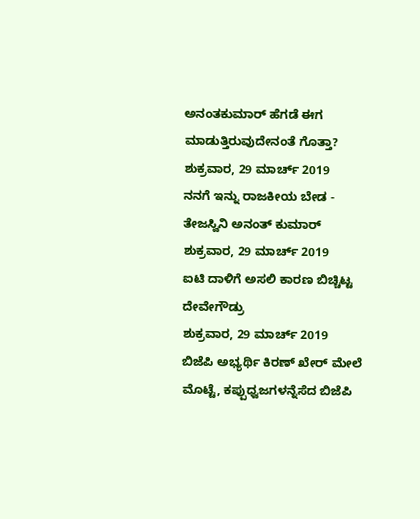ಅನಂತಕುಮಾರ್ ಹೆಗಡೆ ಈಗ ಮಾಡುತ್ತಿರುವುದೇನಂತೆ ಗೊತ್ತಾ?
ಶುಕ್ರವಾರ, 29 ಮಾರ್ಚ್ 2019
ನನಗೆ ಇನ್ನು ರಾಜಕೀಯ ಬೇಡ - ತೇಜಸ್ವಿನಿ ಅನಂತ್ ಕುಮಾರ್
ಶುಕ್ರವಾರ, 29 ಮಾರ್ಚ್ 2019
ಐಟಿ ದಾಳಿಗೆ ಅಸಲಿ ಕಾರಣ ಬಿಚ್ಚಿಟ್ಟ ದೇವೇಗೌಡ್ರು
ಶುಕ್ರವಾರ, 29 ಮಾರ್ಚ್ 2019
ಬಿಜೆಪಿ ಅಭ್ಯರ್ಥಿ ಕಿರಣ್ ಖೇರ್ ಮೇಲೆ ಮೊಟ್ಟೆ, ಕಪ್ಪುಧ್ವಜಗಳನ್ನೆಸೆದ ಬಿಜೆಪಿ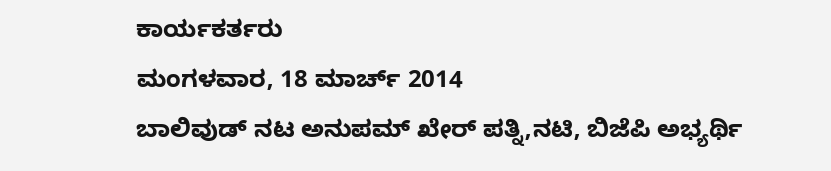ಕಾರ್ಯಕರ್ತರು
ಮಂಗಳವಾರ, 18 ಮಾರ್ಚ್ 2014
ಬಾಲಿವುಡ್ ನಟ ಅನುಪಮ್ ಖೇರ್ ಪತ್ನಿ,ನಟಿ, ಬಿಜೆಪಿ ಅಭ್ಯರ್ಥಿ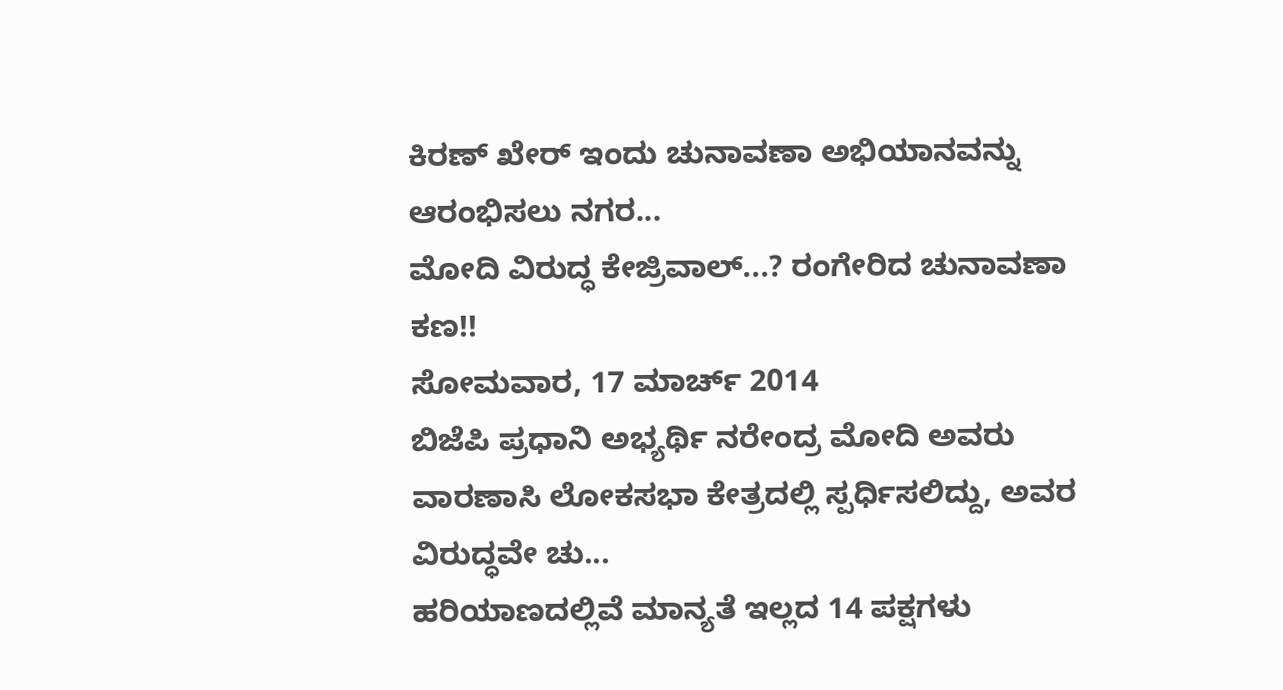ಕಿರಣ್ ಖೇರ್ ಇಂದು ಚುನಾವಣಾ ಅಭಿಯಾನವನ್ನು ಆರಂಭಿಸಲು ನಗರ...
ಮೋದಿ ವಿರುದ್ಧ ಕೇಜ್ರಿವಾಲ್...? ರಂಗೇರಿದ ಚುನಾವಣಾ ಕಣ!!
ಸೋಮವಾರ, 17 ಮಾರ್ಚ್ 2014
ಬಿಜೆಪಿ ಪ್ರಧಾನಿ ಅಭ್ಯರ್ಥಿ ನರೇಂದ್ರ ಮೋದಿ ಅವರು ವಾರಣಾಸಿ ಲೋಕಸಭಾ ಕೇತ್ರದಲ್ಲಿ ಸ್ಪರ್ಧಿಸಲಿದ್ದು, ಅವರ ವಿರುದ್ಧವೇ ಚು...
ಹರಿಯಾಣದಲ್ಲಿವೆ ಮಾನ್ಯತೆ ಇಲ್ಲದ 14 ಪಕ್ಷಗಳು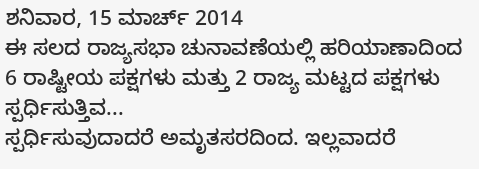ಶನಿವಾರ, 15 ಮಾರ್ಚ್ 2014
ಈ ಸಲದ ರಾಜ್ಯಸಭಾ ಚುನಾವಣೆಯಲ್ಲಿ ಹರಿಯಾಣಾದಿಂದ 6 ರಾಷ್ಟೀಯ ಪಕ್ಷಗಳು ಮತ್ತು 2 ರಾಜ್ಯ ಮಟ್ಟದ ಪಕ್ಷಗಳು ಸ್ಪರ್ಧಿಸುತ್ತಿವ...
ಸ್ಪರ್ಧಿಸುವುದಾದರೆ ಅಮೃತಸರದಿಂದ. ಇಲ್ಲವಾದರೆ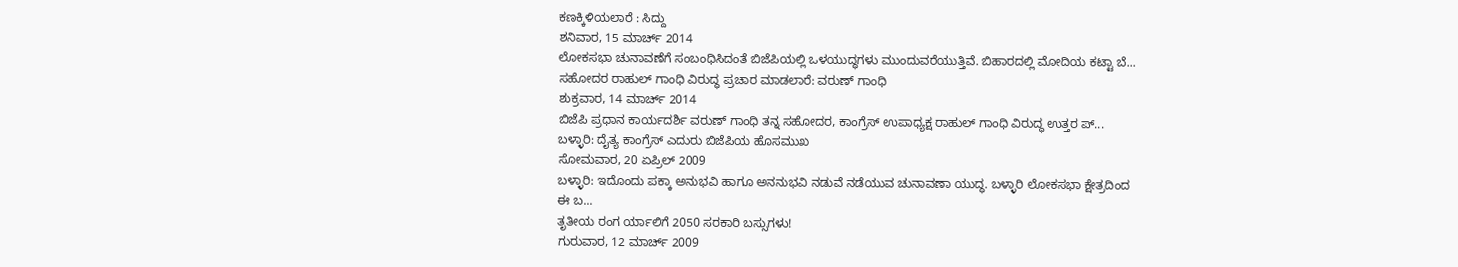ಕಣಕ್ಕಿಳಿಯಲಾರೆ : ಸಿದ್ದು
ಶನಿವಾರ, 15 ಮಾರ್ಚ್ 2014
ಲೋಕಸಭಾ ಚುನಾವಣೆಗೆ ಸಂಬಂಧಿಸಿದಂತೆ ಬಿಜೆಪಿಯಲ್ಲಿ ಒಳಯುದ್ಧಗಳು ಮುಂದುವರೆಯುತ್ತಿವೆ. ಬಿಹಾರದಲ್ಲಿ ಮೋದಿಯ ಕಟ್ಟಾ ಬೆ...
ಸಹೋದರ ರಾಹುಲ್ ಗಾಂಧಿ ವಿರುದ್ಧ ಪ್ರಚಾರ ಮಾಡಲಾರೆ: ವರುಣ್ ಗಾಂಧಿ
ಶುಕ್ರವಾರ, 14 ಮಾರ್ಚ್ 2014
ಬಿಜೆಪಿ ಪ್ರಧಾನ ಕಾರ್ಯದರ್ಶಿ ವರುಣ್ ಗಾಂಧಿ ತನ್ನ ಸಹೋದರ, ಕಾಂಗ್ರೆಸ್ ಉಪಾಧ್ಯಕ್ಷ ರಾಹುಲ್ ಗಾಂಧಿ ವಿರುದ್ಧ ಉತ್ತರ ಪ್...
ಬಳ್ಳಾರಿ: ದೈತ್ಯ ಕಾಂಗ್ರೆಸ್ ಎದುರು ಬಿಜೆಪಿಯ ಹೊಸಮುಖ
ಸೋಮವಾರ, 20 ಏಪ್ರಿಲ್ 2009
ಬಳ್ಳಾರಿ: ಇದೊಂದು ಪಕ್ಕಾ ಅನುಭವಿ ಹಾಗೂ ಅನನುಭವಿ ನಡುವೆ ನಡೆಯುವ ಚುನಾವಣಾ ಯುದ್ಧ. ಬಳ್ಳಾರಿ ಲೋಕಸಭಾ ಕ್ಷೇತ್ರದಿಂದ ಈ ಬ...
ತೃತೀಯ ರಂಗ ರ್ಯಾಲಿಗೆ 2050 ಸರಕಾರಿ ಬಸ್ಸುಗಳು!
ಗುರುವಾರ, 12 ಮಾರ್ಚ್ 2009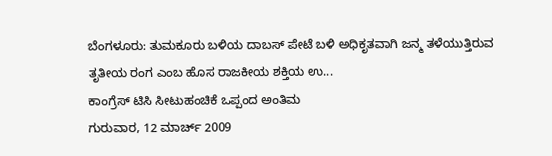ಬೆಂಗಳೂರು: ತುಮಕೂರು ಬಳಿಯ ದಾಬಸ್ ಪೇಟೆ ಬಳಿ ಅಧಿಕೃತವಾಗಿ ಜನ್ಮ ತಳೆಯುತ್ತಿರುವ ತೃತೀಯ ರಂಗ ಎಂಬ ಹೊಸ ರಾಜಕೀಯ ಶಕ್ತಿಯ ಉ...
ಕಾಂಗ್ರೆಸ್ ಟಿಸಿ ಸೀಟುಹಂಚಿಕೆ ಒಪ್ಪಂದ ಅಂತಿಮ
ಗುರುವಾರ, 12 ಮಾರ್ಚ್ 2009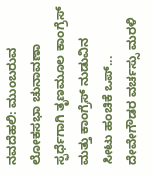ನವದೆಹಲಿ: ಮುಂಬರುವ ಲೋಕಸಭಾ ಚುನಾವಣಾ ಸ್ಫರ್ಧೆಗಾಗಿ ತೃಣಮೂಲ ಕಾಂಗ್ರೆಸ್ ಮತ್ತು ಕಾಂಗ್ರೆಸ್ ನುಡುವಿನ ಸೀಟು ಹಂಚಿಕೆ ಒಪ್...
ದೇವೇಗೌಡರ ವರ್ಚಸ್ಸು ಮರಳಿ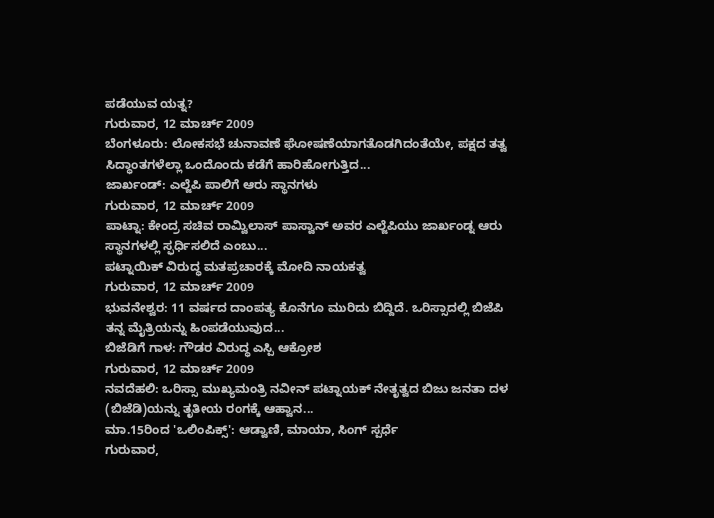ಪಡೆಯುವ ಯತ್ನ?
ಗುರುವಾರ, 12 ಮಾರ್ಚ್ 2009
ಬೆಂಗಳೂರು: ಲೋಕಸಭೆ ಚುನಾವಣೆ ಘೋಷಣೆಯಾಗತೊಡಗಿದಂತೆಯೇ, ಪಕ್ಷದ ತತ್ವ ಸಿದ್ಧಾಂತಗಳೆಲ್ಲಾ ಒಂದೊಂದು ಕಡೆಗೆ ಹಾರಿಹೋಗುತ್ತಿದ...
ಜಾರ್ಖಂಡ್: ಎಲ್ಜೆಪಿ ಪಾಲಿಗೆ ಆರು ಸ್ಥಾನಗಳು
ಗುರುವಾರ, 12 ಮಾರ್ಚ್ 2009
ಪಾಟ್ನಾ: ಕೇಂದ್ರ ಸಚಿವ ರಾಮ್ವಿಲಾಸ್ ಪಾಸ್ವಾನ್ ಅವರ ಎಲ್ಜೆಪಿಯು ಜಾರ್ಖಂಡ್ನ ಆರು ಸ್ಥಾನಗಳಲ್ಲಿ ಸ್ಫರ್ಧಿಸಲಿದೆ ಎಂಬು...
ಪಟ್ನಾಯಿಕ್ ವಿರುದ್ಧ ಮತಪ್ರಚಾರಕ್ಕೆ ಮೋದಿ ನಾಯಕತ್ವ
ಗುರುವಾರ, 12 ಮಾರ್ಚ್ 2009
ಭುವನೇಶ್ವರ: 11 ವರ್ಷದ ದಾಂಪತ್ಯ ಕೊನೆಗೂ ಮುರಿದು ಬಿದ್ದಿದೆ. ಒರಿಸ್ಸಾದಲ್ಲಿ ಬಿಜೆಪಿ ತನ್ನ ಮೈತ್ರಿಯನ್ನು ಹಿಂಪಡೆಯುವುದ...
ಬಿಜೆಡಿಗೆ ಗಾಳ: ಗೌಡರ ವಿರುದ್ಧ ಎಸ್ಪಿ ಆಕ್ರೋಶ
ಗುರುವಾರ, 12 ಮಾರ್ಚ್ 2009
ನವದೆಹಲಿ: ಒರಿಸ್ಸಾ ಮುಖ್ಯಮಂತ್ರಿ ನವೀನ್ ಪಟ್ನಾಯಕ್ ನೇತೃತ್ವದ ಬಿಜು ಜನತಾ ದಳ (ಬಿಜೆಡಿ)ಯನ್ನು ತೃತೀಯ ರಂಗಕ್ಕೆ ಆಹ್ವಾನ...
ಮಾ.15ರಿಂದ 'ಒಲಿಂಪಿಕ್ಸ್': ಆಡ್ವಾಣಿ, ಮಾಯಾ, ಸಿಂಗ್ ಸ್ಪರ್ಧೆ
ಗುರುವಾರ,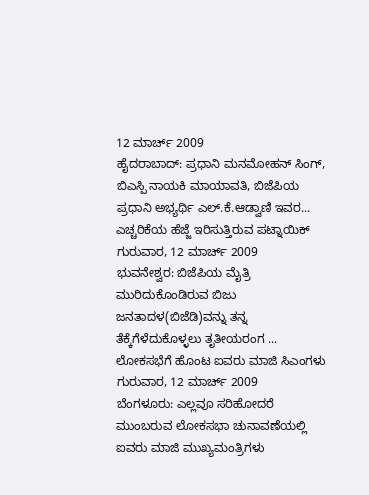12 ಮಾರ್ಚ್ 2009
ಹೈದರಾಬಾದ್: ಪ್ರಧಾನಿ ಮನಮೋಹನ್ ಸಿಂಗ್, ಬಿಎಸ್ಪಿ ನಾಯಕಿ ಮಾಯಾವತಿ, ಬಿಜೆಪಿಯ ಪ್ರಧಾನಿ ಅಭ್ಯರ್ಥಿ ಎಲ್.ಕೆ.ಆಡ್ವಾಣಿ ಇವರ...
ಎಚ್ಚರಿಕೆಯ ಹೆಜ್ಜೆ ಇರಿಸುತ್ತಿರುವ ಪಟ್ನಾಯಿಕ್
ಗುರುವಾರ, 12 ಮಾರ್ಚ್ 2009
ಭುವನೇಶ್ವರ: ಬಿಜೆಪಿಯ ಮೈತ್ರಿ ಮುರಿದುಕೊಂಡಿರುವ ಬಿಜು ಜನತಾದಳ(ಬಿಜೆಡಿ)ವನ್ನು ತನ್ನ ತೆಕ್ಕೆಗೆಳೆದುಕೊಳ್ಳಲು ತೃತೀಯರಂಗ ...
ಲೋಕಸಭೆಗೆ ಹೊಂಟ ಐವರು ಮಾಜಿ ಸಿಎಂಗಳು
ಗುರುವಾರ, 12 ಮಾರ್ಚ್ 2009
ಬೆಂಗಳೂರು: ಎಲ್ಲವೂ ಸರಿಹೋದರೆ ಮುಂಬರುವ ಲೋಕಸಭಾ ಚುನಾವಣೆಯಲ್ಲಿ ಐವರು ಮಾಜಿ ಮುಖ್ಯಮಂತ್ರಿಗಳು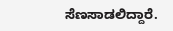ಸೆಣಸಾಡಲಿದ್ದಾರೆ.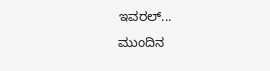ಇವರಲ್...
ಮುಂದಿನ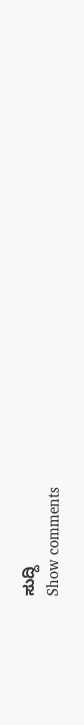ಸುದ್ದಿ
Show comments